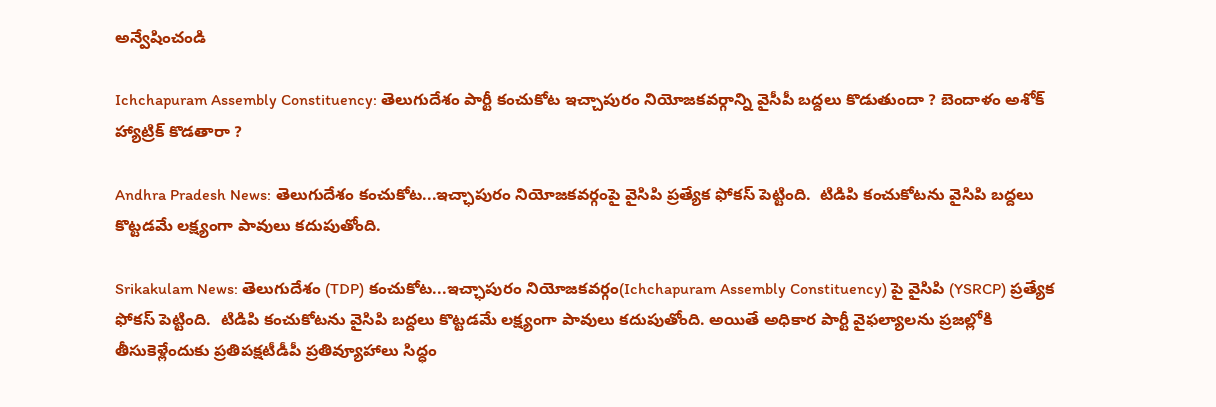అన్వేషించండి

Ichchapuram Assembly Constituency: తెలుగుదేశం పార్టీ కంచుకోట ఇచ్చాపురం నియోజకవర్గాన్ని వైసీపీ బద్దలు కొడుతుందా ? బెందాళం అశోక్ హ్యాట్రిక్ కొడతారా ?

Andhra Pradesh News: తెలుగుదేశం కంచుకోట...ఇచ్ఛాపురం నియోజకవర్గంపై వైసిపి ప్రత్యేక ఫోకస్ పెట్టింది.  టిడిపి కంచుకోటను వైసిపి బద్దలు కొట్టడమే లక్ష్యంగా పావులు కదుపుతోంది.

Srikakulam News: తెలుగుదేశం (TDP) కంచుకోట...ఇచ్ఛాపురం నియోజకవర్గం(Ichchapuram Assembly Constituency) పై వైసిపి (YSRCP) ప్రత్యేక ఫోకస్ పెట్టింది.  టిడిపి కంచుకోటను వైసిపి బద్దలు కొట్టడమే లక్ష్యంగా పావులు కదుపుతోంది. అయితే అధికార పార్టీ వైఫల్యాలను ప్రజల్లోకి తీసుకెళ్లేందుకు ప్రతిపక్షటీడీపీ ప్రతివ్యూహాలు సిద్ధం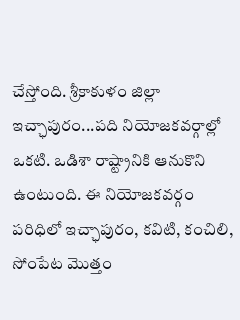చేస్తోంది. శ్రీకాకుళం జిల్లా ఇచ్ఛాపురం...పది నియోజకవర్గాల్లో ఒకటి. ఒడిశా రాష్ట్రానికి ఆనుకొని ఉంటుంది. ఈ నియోజకవర్గం పరిధిలో ఇచ్ఛాపురం, కవిటి, కంచిలి, సోంపేట మొత్తం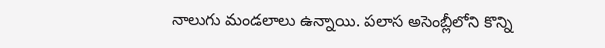నాలుగు మండలాలు ఉన్నాయి. పలాస అసెంబ్లీలోని కొన్ని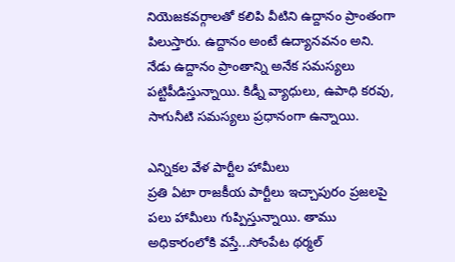నియెజకవర్గాలతో కలిపి వీటిని ఉద్దానం ప్రాంతంగా పిలుస్తారు. ఉద్దానం అంటే ఉద్యానవనం అని. నేడు ఉద్దానం ప్రాంతాన్ని అనేక సమస్యలు పట్టిపీడిస్తున్నాయి. కిడ్నీ వ్యాధులు, ఉపాధి కరవు, సాగునీటి సమస్యలు ప్రధానంగా ఉన్నాయి.

ఎన్నికల వేళ పార్టీల హామీలు
ప్రతి ఏటా రాజకీయ పార్టీలు ఇచ్చాపురం ప్రజలపై పలు హామీలు గుప్పిస్తున్నాయి. తాము  అధికారంలోకి వస్తే...సోంపేట థర్మల్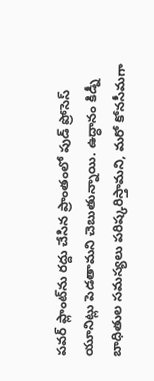పవర్ ప్లాంట్‌ను రద్దు చేసిన ప్రాంతంలో పుడ్ ప్రోసెస్ యూనిట్లు పెడతామని చెబుతున్నాయి. ఉద్ధానం కిడ్నీ బాధితుల సమస్యలు పరిష్కరిస్తామని, మరో కోనసీమగా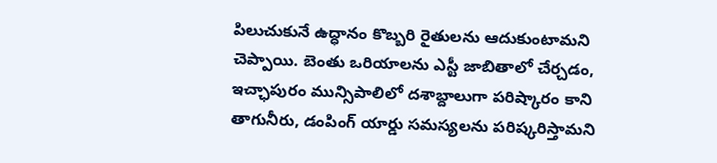పిలుచుకునే ఉద్ధానం కొబ్బరి రైతులను ఆదుకుంటామని చెప్పాయి. బెంతు ఒరియాలను ఎస్టీ జాబితాలో చేర్చడం, ఇచ్ఛాపురం మున్సిపాలిలో దశాబ్దాలుగా పరిష్కారం కాని తాగునీరు, డంపింగ్ యార్డు సమస్యలను పరిష్కరిస్తామని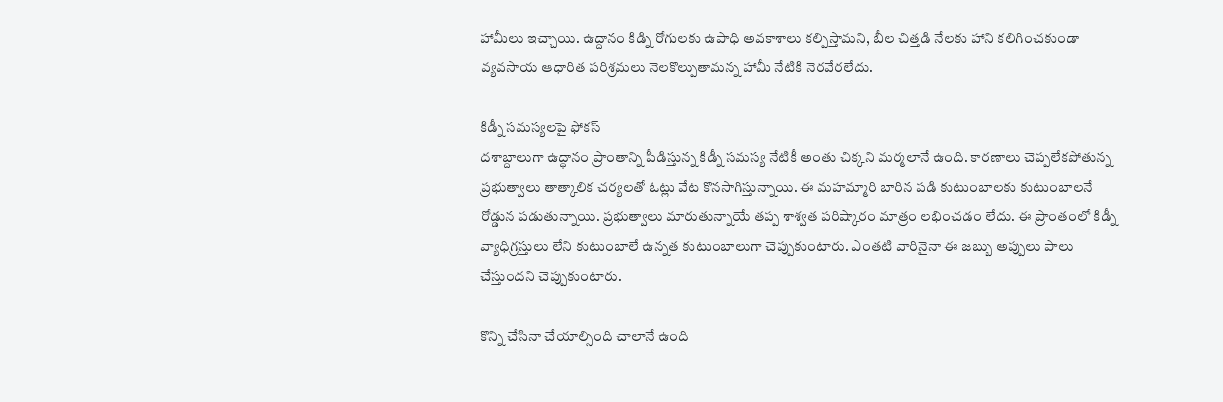హామీలు ఇచ్చాయి. ఉద్దానం కిడ్ని రోగులకు ఉపాధి అవకాశాలు కల్పిస్తామని, బీల చిత్తడి నేలకు హాని కలిగించకుండా వ్యవసాయ ఆధారిత పరిశ్రమలు నెలకొల్పుతామన్న హామీ నేటికి నెరవేరలేదు.

కిడ్నీ సమస్యలపై ఫోకస్
దశాబ్దాలుగా ఉద్ధానం ప్రాంతాన్ని పీడిస్తున్న కిడ్నీ సమస్య నేటికీ అంతు చిక్కని మర్మలానే ఉంది. కారణాలు చెప్పలేకపోతున్న ప్రభుత్వాలు తాత్కాలిక చర్యలతో ఓట్లు వేట కొనసాగిస్తున్నాయి. ఈ మహమ్మారి బారిన పడి కుటుంబాలకు కుటుంబాలనే రోడ్డున పడుతున్నాయి. ప్రభుత్వాలు మారుతున్నాయే తప్ప శాశ్వత పరిష్కారం మాత్రం లభించడం లేదు. ఈ ప్రాంతంలో కిడ్నీ వ్యాధిగ్రస్తులు లేని కుటుంబాలే ఉన్నత కుటుంబాలుగా చెప్పుకుంటారు. ఎంతటి వారినైనా ఈ జబ్బు అప్పులు పాలు చేస్తుందని చెప్పుకుంటారు.

కొన్ని చేసినా చేయాల్సింది చాలానే ఉంది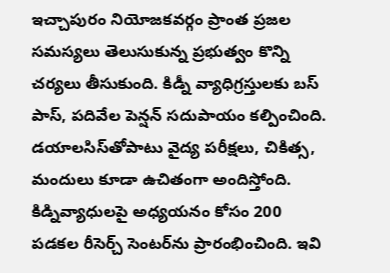ఇచ్చాపురం నియోజకవర్గం ప్రాంత ప్రజల సమస్యలు తెలుసుకున్న ప్రభుత్వం కొన్ని చర్యలు తీసుకుంది. కిడ్నీ వ్యాధిగ్రస్తులకు బస్ పాస్, పదివేల పెన్షన్ సదుపాయం కల్పించింది. డయాలసిస్‌తోపాటు వైద్య పరీక్షలు, చికిత్స, మందులు కూడా ఉచితంగా అందిస్తోంది. కిడ్నివ్యాధులపై అధ్యయనం కోసం 200 పడకల రీసెర్చ్ సెంటర్‌ను ప్రారంభించింది. ఇవి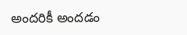అందరికీ అందడం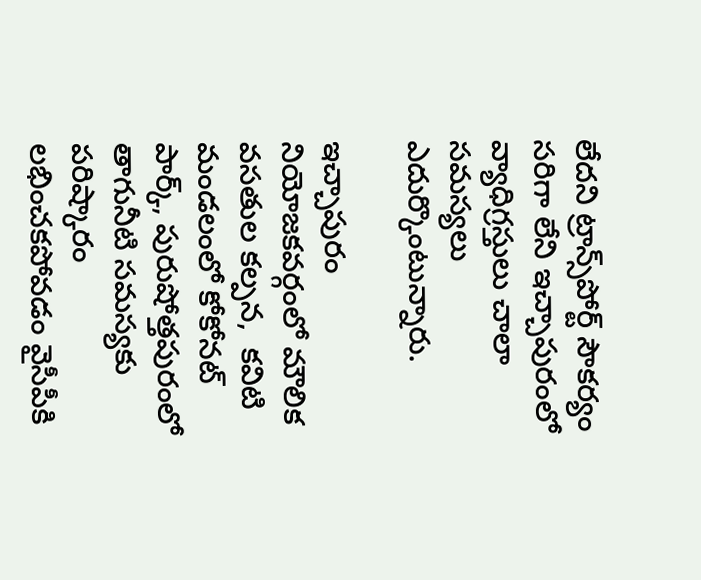లేదని ట్రాన్స్‌పోర్ట్ సౌకర్యం సరిగా లేని ఇచ్చాపురంలో వ్యాధిగ్రస్తులు చాలా సమస్యలు ఎదుర్కొంటున్నారు.

ఇచ్చాపురం నియోజకవర్గంలో మౌలిక వసతుల కల్పన,  కవిటి మండలంలో కోకోనట్ పార్క్, పురుషోత్తపురంలో తాగునీటి సమస్యకు పరిష్కారం లభించకపోవడం వైసీపీకి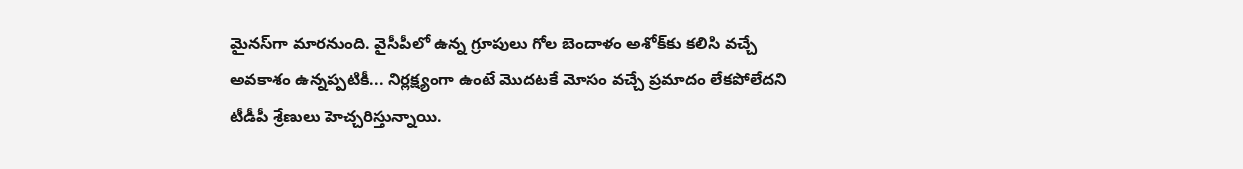మైనస్‌గా మారనుంది. వైసీపీలో ఉన్న గ్రూపులు గోల బెందాళం అశోక్‌కు కలిసి వచ్చే అవకాశం ఉన్నప్పటికీ... నిర్లక్ష్యంగా ఉంటే మొదటకే మోసం వచ్చే ప్రమాదం లేకపోలేదని టీడీపీ శ్రేణులు హెచ్చరిస్తున్నాయి.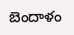బెందాళం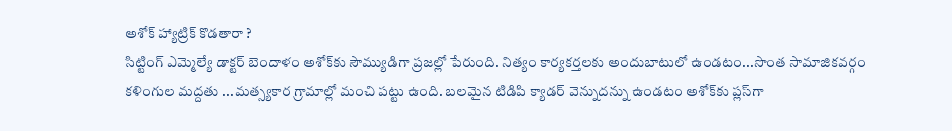అశోక్ హ్యాట్రిక్ కొడతారా ?
సిట్టింగ్‌ ఎమ్మెల్యే డాక్టర్ బెందాళం అశోక్‌కు సౌమ్యుడిగా ప్రజల్లో పేరుంది. నిత్యం కార్యకర్తలకు అందుబాటులో ఉండటం...సొంత సామాజికవర్గం కళింగుల మద్దతు ...మత్స్యకార గ్రామాల్లో మంచి పట్టు ఉంది. బలమైన టిడిపి క్యాడర్ వెన్నుదన్ను ఉండటం అశోక్‌కు ప్లస్‌గా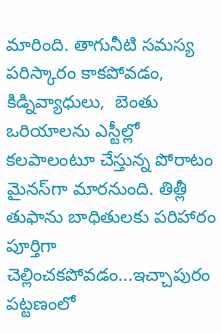మారింది. తాగునీటి సమస్య పరిస్కారం కాకపోవడం, కిడ్నివ్యాధులు,  బెంతు ఒరియాలను ఎస్టీల‌్లో కలపాలంటూ చేస్తున్న పోరాటం మైనస్‌గా మారనుంది. తిత్లీ తుఫాను బాధితులకు పరిహారం పూర్తిగా చెల్లించకపోవడం...ఇచ్చాపురం పట్టణంలో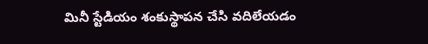మినీ స్టేడియం శంకుస్థాపన చేసి వదిలేయడం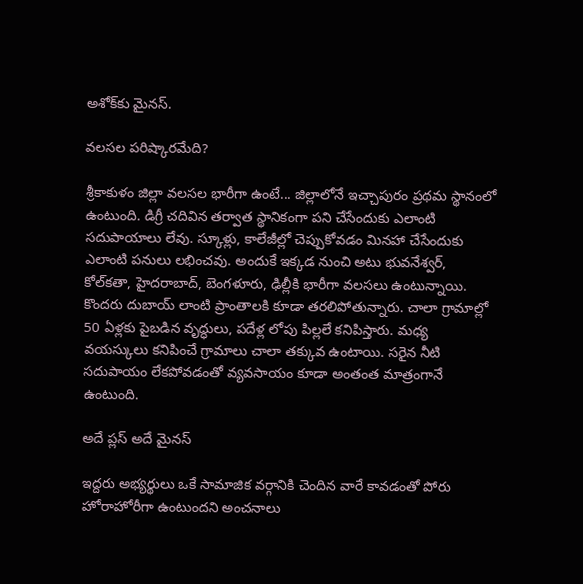అశోక్‌కు మైనస్‌.

వలసల పరిష్కారమేది?

శ్రీకాకుళం జిల్లా వలసల భారీగా ఉంటే... జిల్లాలోనే ఇచ్చాపురం ప్రథమ స్థానంలో ఉంటుంది. డిగ్రీ చదివిన తర్వాత స్థానికంగా పని చేసేందుకు ఎలాంటి సదుపాయాలు లేవు. స్కూళ్లు, కాలేజీల్లో చెప్పుకోవడం మినహా చేసేందుకు ఎలాంటి పనులు లభించవు. అందుకే ఇక్కడ నుంచి అటు భువనేశ్వర్‌, కోల్‌కతా, హైదరాబాద్, బెంగళూరు, ఢిల్లీకి భారీగా వలసలు ఉంటున్నాయి. కొందరు దుబాయ్ లాంటి ప్రాంతాలకి కూడా తరలిపోతున్నారు. చాలా గ్రామాల్లో 50 ఏళ్లకు పైబడిన వృద్ధులు, పదేళ్ల లోపు పిల్లలే కనిపిస్తారు. మధ్య వయస్కులు కనిపించే గ్రామాలు చాలా తక్కువ ఉంటాయి. సరైన నీటి సదుపాయం లేకపోవడంతో వ్యవసాయం కూడా అంతంత మాత్రంగానే ఉంటుంది.

అదే ప్లస్ అదే మైనస్

ఇద్దరు అభ్యర్థులు ఒకే సామాజిక వర్గానికి చెందిన వారే కావడంతో పోరు హోరాహోరీగా ఉంటుందని అంచనాలు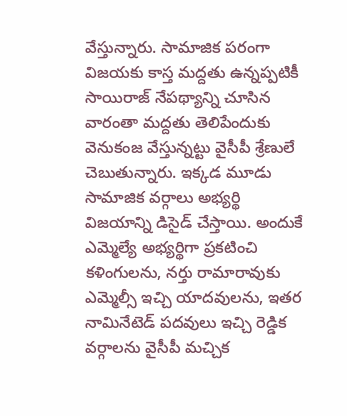వేస్తున్నారు. సామాజిక పరంగా విజయకు కాస్త మద్దతు ఉన్నప్పటికీ సాయిరాజ్‌ నేపథ్యాన్ని చూసిన వారంతా మద్దతు తెలిపేందుకు వెనుకంజ వేస్తున్నట్టు వైసీపీ శ్రేణులే చెబుతున్నారు. ఇక్కడ మూడు  సామాజిక వర్గాలు అభ్యర్థి విజయాన్ని డిసైడ్ చేస్తాయి. అందుకే ఎమ్మెల్యే అభ్యర్థిగా ప్రకటించి కళింగులను, నర్తు రామారావుకు ఎమ్మెల్సీ ఇచ్చి యాదవులను, ఇతర నామినేటెడ్ పదవులు ఇచ్చి రెడ్డిక వర్గాలను వైసీపీ మచ్చిక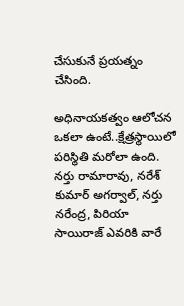చేసుకునే ప్రయత్నం చేసింది.

అధినాయకత్వం ఆలోచన ఒకలా ఉంటే..క్షేత్రస్థాయిలో పరిస్థితి మరోలా ఉంది. నర్తు రామారావు, నరేశ్ కుమార్ అగర్వాల్, నర్తు నరేంద్ర, పిరియా సాయిరాజ్ ఎవరికి వారే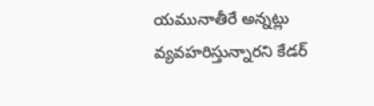యమునాతీరే అన్నట్లు వ్యవహరిస్తున్నారని కేడర్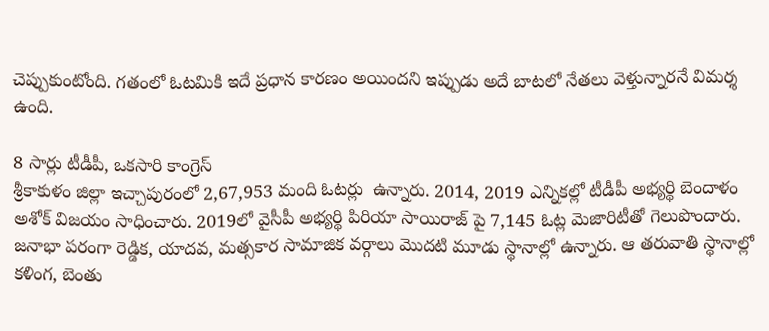చెప్పుకుంటోంది. గతంలో ఓటమికి ఇదే ప్రధాన కారణం అయిందని ఇప్పుడు అదే బాటలో నేతలు వెళ్తున్నారనే విమర్శ ఉంది.

8 సార్లు టీడీపీ, ఒకసారి కాంగ్రెస్
శ్రీకాకుళం జిల్లా ఇచ్చాపురంలో 2,67,953 మంది ఓటర్లు  ఉన్నారు. 2014, 2019 ఎన్నికల్లో టీడీపీ అభ్యర్థి బెందాళం అశోక్‌ విజయం సాధించారు. 2019లో వైసీపీ అభ్యర్థి పిరియా సాయిరాజ్ పై 7,145 ఓట్ల మెజారిటీతో గెలుపొందారు.  జనాభా పరంగా రెడ్డిక, యాదవ, మత్సకార సామాజిక వర్గాలు మొదటి మూడు స్థానాల్లో ఉన్నారు. ఆ తరువాతి స్థానాల్లో  కళింగ, బెంతు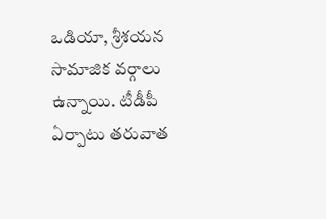ఒడియా, శ్రీశయన సామాజిక వర్గాలు ఉన్నాయి. టీడీపీ ఏర్పాటు తరువాత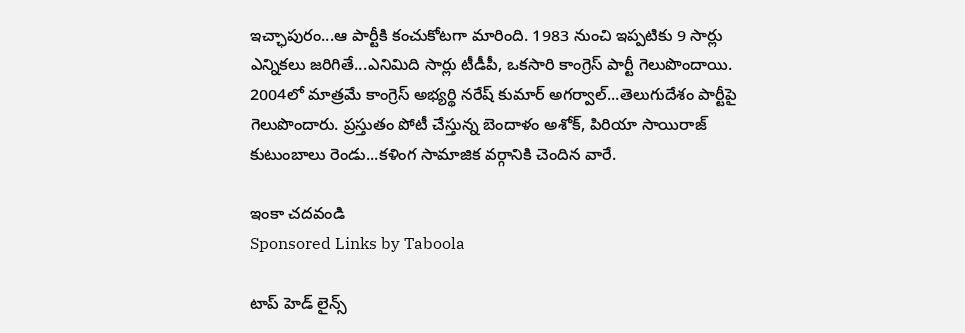ఇచ్ఛాపురం...ఆ పార్టీకి కంచుకోటగా మారింది. 1983 నుంచి ఇప్పటికు 9 సార్లు ఎన్నికలు జరిగితే...ఎనిమిది సార్లు టీడీపీ, ఒకసారి కాంగ్రెస్‌ పార్టీ గెలుపొందాయి. 2004లో మాత్రమే కాంగ్రెస్‌ అభ్యర్థి నరేష్‌ కుమార్‌ అగర్వాల్‌...తెలుగుదేశం పార్టీపై గెలుపొందారు. ప్రస్తుతం పోటీ చేస్తున్న బెందాళం అశోక్‌, పిరియా సాయిరాజ్‌ కుటుంబాలు రెండు...కళింగ సామాజిక వర్గానికి చెందిన వారే.

ఇంకా చదవండి
Sponsored Links by Taboola

టాప్ హెడ్ లైన్స్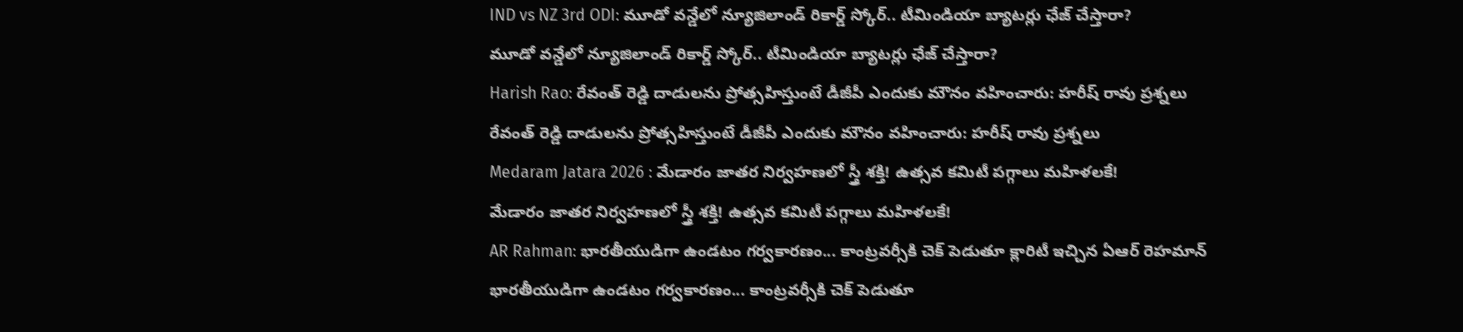IND vs NZ 3rd ODI: మూడో వన్డేలో న్యూజిలాండ్ రికార్డ్ స్కోర్.. టీమిండియా బ్యాటర్లు ఛేజ్ చేస్తారా?
మూడో వన్డేలో న్యూజిలాండ్ రికార్డ్ స్కోర్.. టీమిండియా బ్యాటర్లు ఛేజ్ చేస్తారా?
Harish Rao: రేవంత్ రెడ్డి దాడులను ప్రోత్సహిస్తుంటే డీజీపీ ఎందుకు మౌనం వహించారు: హరీష్ రావు ప్రశ్నలు
రేవంత్ రెడ్డి దాడులను ప్రోత్సహిస్తుంటే డీజీపీ ఎందుకు మౌనం వహించారు: హరీష్ రావు ప్రశ్నలు
Medaram Jatara 2026 : మేడారం జాతర నిర్వహణలో స్త్రీ శక్తి! ఉత్సవ కమిటీ పగ్గాలు మహిళలకే!
మేడారం జాతర నిర్వహణలో స్త్రీ శక్తి! ఉత్సవ కమిటీ పగ్గాలు మహిళలకే!
AR Rahman: భారతీయుడిగా ఉండటం గర్వకారణం... కాంట్రవర్సీకి చెక్ పెడుతూ క్లారిటీ ఇచ్చిన ఏఆర్ రెహమాన్
భారతీయుడిగా ఉండటం గర్వకారణం... కాంట్రవర్సీకి చెక్ పెడుతూ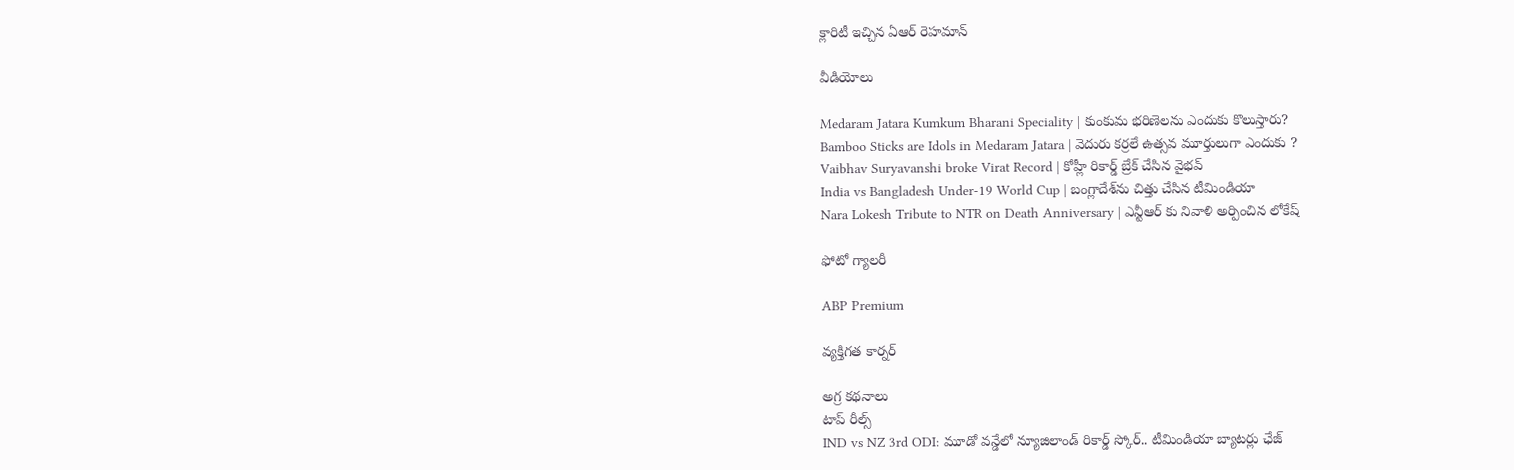క్లారిటీ ఇచ్చిన ఏఆర్ రెహమాన్

వీడియోలు

Medaram Jatara Kumkum Bharani Speciality | కుంకుమ భరిణెలను ఎందుకు కొలుస్తారు?
Bamboo Sticks are Idols in Medaram Jatara | వెదురు కర్రలే ఉత్సవ మూర్తులుగా ఎందుకు ?
Vaibhav Suryavanshi broke Virat Record | కోహ్లీ రికార్డ్ బ్రేక్ చేసిన వైభవ్
India vs Bangladesh Under-19 World Cup | బంగ్లాదేశ్‌ను చిత్తు చేసిన టీమిండియా
Nara Lokesh Tribute to NTR on Death Anniversary | ఎన్టీఆర్ కు నివాళి అర్పించిన లోకేష్

ఫోటో గ్యాలరీ

ABP Premium

వ్యక్తిగత కార్నర్

అగ్ర కథనాలు
టాప్ రీల్స్
IND vs NZ 3rd ODI: మూడో వన్డేలో న్యూజిలాండ్ రికార్డ్ స్కోర్.. టీమిండియా బ్యాటర్లు ఛేజ్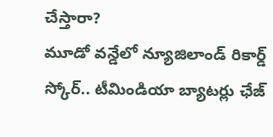చేస్తారా?
మూడో వన్డేలో న్యూజిలాండ్ రికార్డ్ స్కోర్.. టీమిండియా బ్యాటర్లు ఛేజ్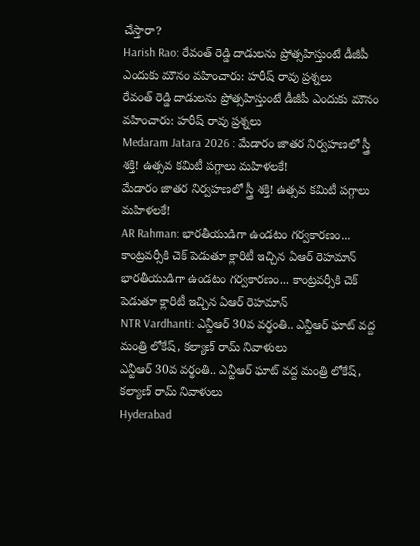చేస్తారా?
Harish Rao: రేవంత్ రెడ్డి దాడులను ప్రోత్సహిస్తుంటే డీజీపీ ఎందుకు మౌనం వహించారు: హరీష్ రావు ప్రశ్నలు
రేవంత్ రెడ్డి దాడులను ప్రోత్సహిస్తుంటే డీజీపీ ఎందుకు మౌనం వహించారు: హరీష్ రావు ప్రశ్నలు
Medaram Jatara 2026 : మేడారం జాతర నిర్వహణలో స్త్రీ శక్తి! ఉత్సవ కమిటీ పగ్గాలు మహిళలకే!
మేడారం జాతర నిర్వహణలో స్త్రీ శక్తి! ఉత్సవ కమిటీ పగ్గాలు మహిళలకే!
AR Rahman: భారతీయుడిగా ఉండటం గర్వకారణం... కాంట్రవర్సీకి చెక్ పెడుతూ క్లారిటీ ఇచ్చిన ఏఆర్ రెహమాన్
భారతీయుడిగా ఉండటం గర్వకారణం... కాంట్రవర్సీకి చెక్ పెడుతూ క్లారిటీ ఇచ్చిన ఏఆర్ రెహమాన్
NTR Vardhanti: ఎన్టీఆర్ 30వ వర్థంతి.. ఎన్టీఆర్ ఘాట్ వద్ద మంత్రి లోకేష్, కల్యాణ్ రామ్ నివాళులు
ఎన్టీఆర్ 30వ వర్థంతి.. ఎన్టీఆర్ ఘాట్ వద్ద మంత్రి లోకేష్, కల్యాణ్ రామ్ నివాళులు
Hyderabad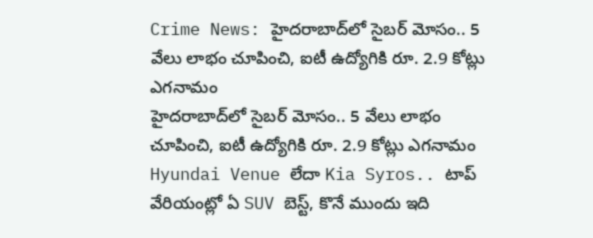Crime News: హైదరాబాద్‌లో సైబర్ మోసం.. 5 వేలు లాభం చూపించి, ఐటీ ఉద్యోగికి రూ. 2.9 కోట్లు ఎగనామం
హైదరాబాద్‌లో సైబర్ మోసం.. 5 వేలు లాభం చూపించి, ఐటీ ఉద్యోగికి రూ. 2.9 కోట్లు ఎగనామం
Hyundai Venue లేదా Kia Syros.. టాప్ వేరియంట్లో ఏ SUV బెస్ట్, కొనే ముందు ఇది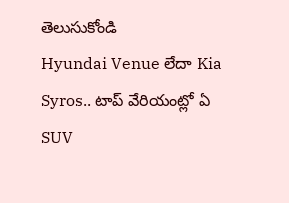తెలుసుకోండి
Hyundai Venue లేదా Kia Syros.. టాప్ వేరియంట్లో ఏ SUV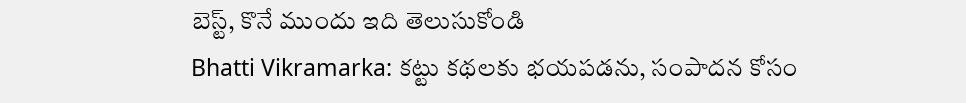బెస్ట్, కొనే ముందు ఇది తెలుసుకోండి
Bhatti Vikramarka: కట్టు కథలకు భయపడను, సంపాదన కోసం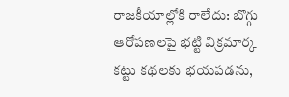రాజకీయాల్లోకి రాలేదు: బొగ్గు ఆరోపణలపై భట్టి విక్రమార్క
కట్టు కథలకు భయపడను,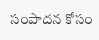సంపాదన కోసం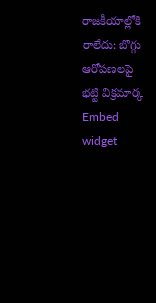రాజకీయాల్లోకి రాలేదు: బొగ్గు ఆరోపణలపై భట్టి విక్రమార్క
Embed widget